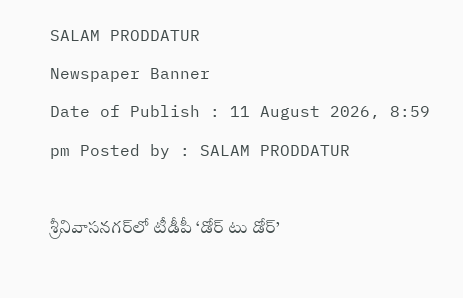SALAM PRODDATUR
Newspaper Banner
Date of Publish : 11 August 2026, 8:59 pm Posted by : SALAM PRODDATUR

శ్రీనివాసనగర్‌లో టీడీపీ ‘డోర్ టు డోర్’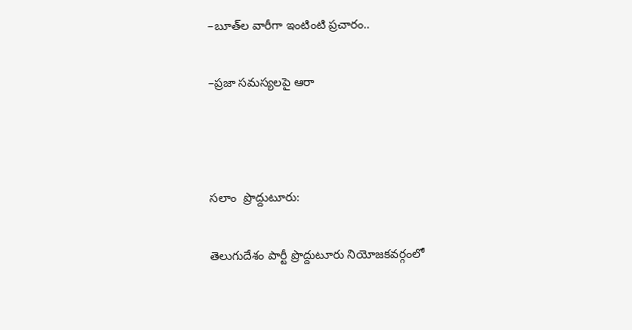–బూత్‌ల వారీగా ఇంటింటి ప్రచారం..

–ప్రజా సమస్యలపై ఆరా



సలాం  ప్రొద్దుటూరు:

తెలుగుదేశం పార్టీ ప్రొద్దుటూరు నియోజకవర్గంలో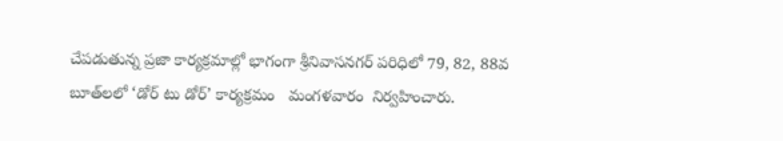చేపడుతున్న ప్రజా కార్యక్రమాల్లో భాగంగా శ్రీనివాసనగర్ పరిధిలో 79, 82, 88వ బూత్‌లలో ‘డోర్ టు డోర్’ కార్యక్రమం   మంగళవారం  నిర్వహించారు.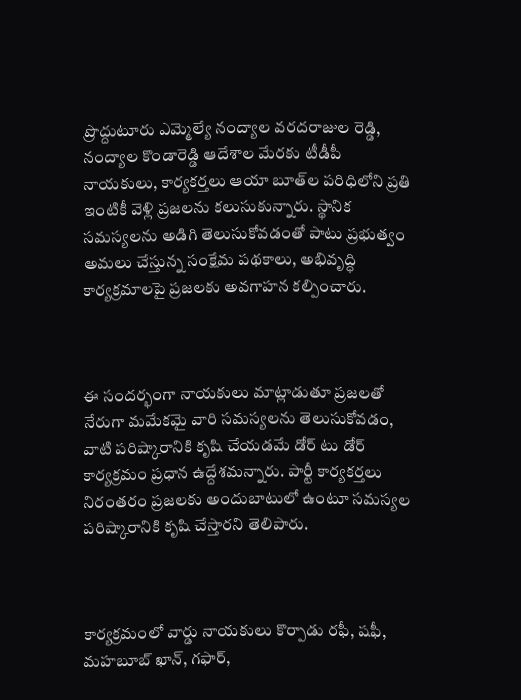ప్రొద్దుటూరు ఎమ్మెల్యే నంద్యాల వరదరాజుల రెడ్డి, నంద్యాల కొండారెడ్డి ఆదేశాల మేరకు టీడీపీ నాయకులు, కార్యకర్తలు ఆయా బూత్‌ల పరిధిలోని ప్రతి ఇంటికీ వెళ్లి ప్రజలను కలుసుకున్నారు. స్థానిక సమస్యలను అడిగి తెలుసుకోవడంతో పాటు ప్రభుత్వం అమలు చేస్తున్న సంక్షేమ పథకాలు, అభివృద్ధి కార్యక్రమాలపై ప్రజలకు అవగాహన కల్పించారు.



ఈ సందర్భంగా నాయకులు మాట్లాడుతూ ప్రజలతో నేరుగా మమేకమై వారి సమస్యలను తెలుసుకోవడం, వాటి పరిష్కారానికి కృషి చేయడమే డోర్ టు డోర్ కార్యక్రమం ప్రధాన ఉద్దేశమన్నారు. పార్టీ కార్యకర్తలు నిరంతరం ప్రజలకు అందుబాటులో ఉంటూ సమస్యల పరిష్కారానికి కృషి చేస్తారని తెలిపారు.



కార్యక్రమంలో వార్డు నాయకులు కొర్పాడు రఫీ, షఫీ, మహబూబ్ ఖాన్, గఫార్,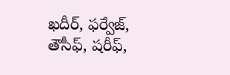ఖదీర్, ఫర్వేజ్, తౌసీఫ్, షరీఫ్,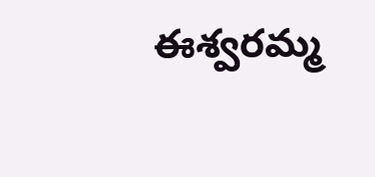ఈశ్వరమ్మ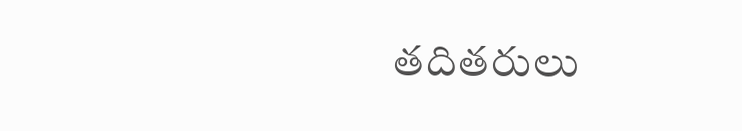తదితరులు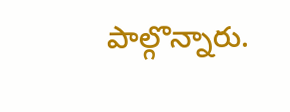పాల్గొన్నారు.